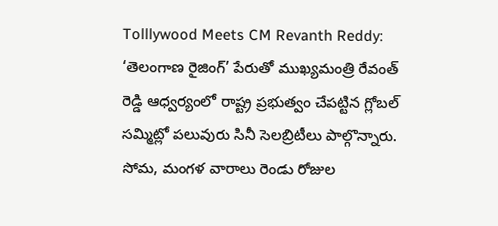Tolllywood Meets CM Revanth Reddy: ‘తెలంగాణ రైజింగ్’ పేరుతో ముఖ్యమంత్రి రేవంత్ రెడ్డి ఆధ్వర్యంలో రాష్ట్ర ప్రభుత్వం చేపట్టిన గ్లోబల్ సమ్మిట్లో పలువురు సినీ సెలబ్రిటీలు పాల్గొన్నారు. సోమ, మంగళ వారాలు రెండు రోజుల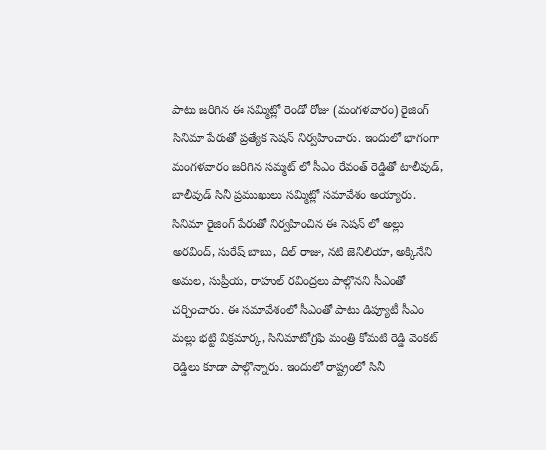పాటు జరిగిన ఈ సమ్మిట్లో రెండో రోజు (మంగళవారం) రైజింగ్ సినిమా పేరుతో ప్రత్యేక సెషన్ నిర్వహించారు. ఇందులో భాగంగా మంగళవారం జరిగిన సమ్మట్ లో సీఎం రేవంత్ రెడ్డితో టాలీవుడ్, బాలీవుడ్ సినీ ప్రముఖులు సమ్మిట్లో సమావేశం అయ్యారు.
సినిమా రైజింగ్ పేరుతో నిర్వహించిన ఈ సెషన్ లో అల్లు అరవింద్, సురేష్ బాబు, దిల్ రాజు, నటి జెనిలియా, అక్కినేని అమల, సుప్రీయ, రాహుల్ రవింద్రలు పాల్గొనని సీఎంతో చర్చించారు. ఈ సమావేశంలో సీఎంతో పాటు డిప్యూటీ సీఎం మల్లు భట్టి విక్రమార్క, సినిమాటోగ్రఫి మంత్రి కోమటి రెడ్డి వెంకట్ రెడ్డిలు కూడా పాల్గొన్నారు. ఇందులో రాష్ట్రంలో సినీ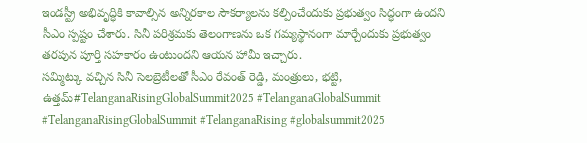ఇండస్ట్రీ అభివృద్ధికి కావాల్సిన అన్నిరకాల సౌకర్యాలను కల్పించేందుకు ప్రభుత్వం సిద్ధంగా ఉందని సీఎం స్పష్టం చేశారు. సినీ పరిశ్రమకు తెలంగాణను ఒక గమ్యస్థానంగా మార్చేందుకు ప్రభుత్వం తరపున పూర్తి సహకారం ఉంటుందని ఆయన హామీ ఇచ్చారు.
సమ్మిట్కు వచ్చిన సినీ సెలబ్రెటీలతో సీఎం రేవంత్ రెడ్డి, మంత్రులు, భట్టి, ఉత్తమ్#TelanganaRisingGlobalSummit2025 #TelanganaGlobalSummit #TelanganaRisingGlobalSummit #TelanganaRising #globalsummit2025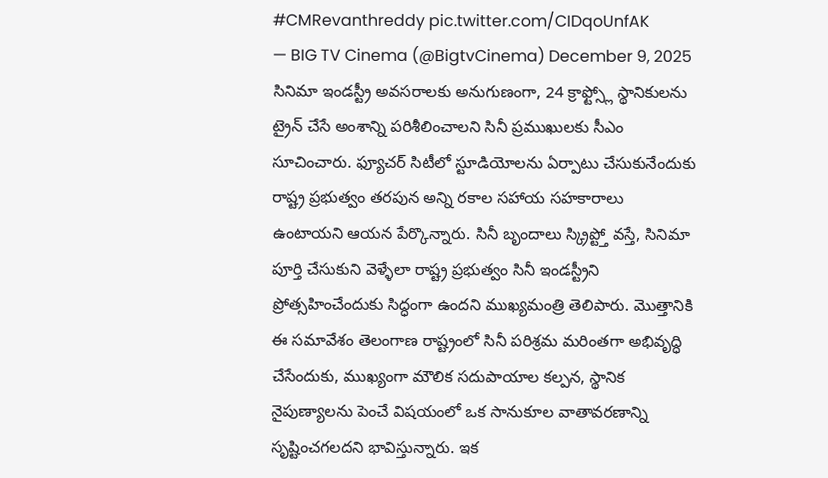#CMRevanthreddy pic.twitter.com/CIDqoUnfAK
— BIG TV Cinema (@BigtvCinema) December 9, 2025
సినిమా ఇండస్ట్రీ అవసరాలకు అనుగుణంగా, 24 క్రాఫ్ట్స్లో స్థానికులను ట్రైన్ చేసే అంశాన్ని పరిశీలించాలని సినీ ప్రముఖులకు సీఎం సూచించారు. ఫ్యూచర్ సిటీలో స్టూడియోలను ఏర్పాటు చేసుకునేందుకు రాష్ట్ర ప్రభుత్వం తరపున అన్ని రకాల సహాయ సహకారాలు ఉంటాయని ఆయన పేర్కొన్నారు. సినీ బృందాలు స్క్రిప్ట్తో వస్తే, సినిమా పూర్తి చేసుకుని వెళ్ళేలా రాష్ట్ర ప్రభుత్వం సినీ ఇండస్ట్రీని ప్రోత్సహించేందుకు సిద్ధంగా ఉందని ముఖ్యమంత్రి తెలిపారు. మొత్తానికి ఈ సమావేశం తెలంగాణ రాష్ట్రంలో సినీ పరిశ్రమ మరింతగా అభివృద్ధి చేసేందుకు, ముఖ్యంగా మౌలిక సదుపాయాల కల్పన, స్థానిక నైపుణ్యాలను పెంచే విషయంలో ఒక సానుకూల వాతావరణాన్ని సృష్టించగలదని భావిస్తున్నారు. ఇక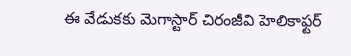ఈ వేడుకకు మెగాస్టార్ చిరంజీవి హెలికాఫ్టర్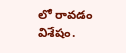లో రావడం విశేషం.